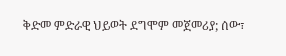ቅድመ ምድራዊ ህይወት ደግሞም መጀመሪያ; ሰው፣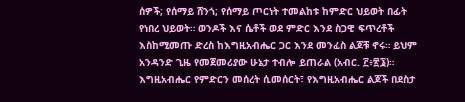ሰዎች; የሰማይ ሸንጎ; የሰማይ ጦርነት ተመልከቱ ከምድር ህይወት በፊት የነበረ ህይወት። ወንዶች እና ሴቶች ወደ ምድር እንደ ስጋዊ ፍጥረቶች እስከሚመጡ ድረስ ከእግዚአብሔር ጋር እንደ መንፈስ ልጆቹ ኖሩ። ይህም አንዳንድ ጊዜ የመጀመሪያው ሁኔታ ተብሎ ይጠራል (አብር. ፫፥፳፮)። እግዚአብሔር የምድርን መሰረት ሲመሰርት፣ የእግዚአብሔር ልጆች በደስታ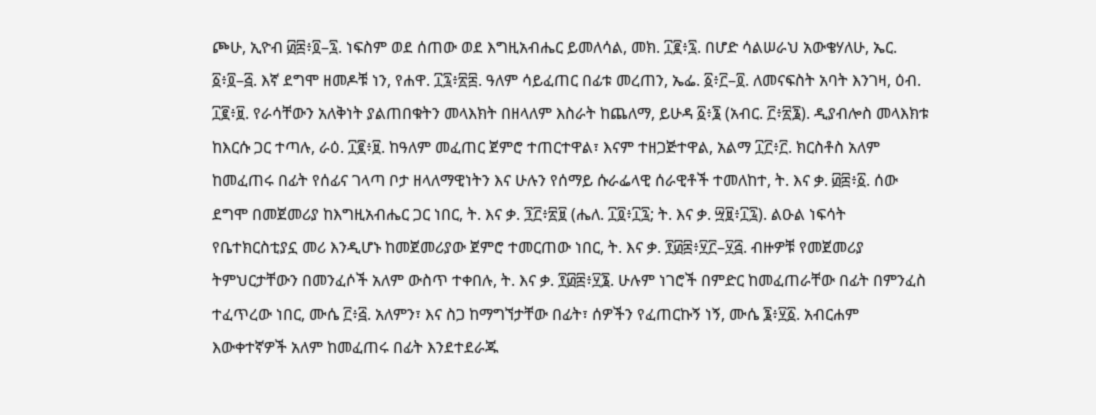ጮሁ, ኢዮብ ፴፰፥፬–፯. ነፍስም ወደ ሰጠው ወደ እግዚአብሔር ይመለሳል, መክ. ፲፪፥፯. በሆድ ሳልሠራህ አውቄሃለሁ, ኤር. ፩፥፬–፭. እኛ ደግሞ ዘመዶቹ ነን, የሐዋ. ፲፯፥፳፰. ዓለም ሳይፈጠር በፊቱ መረጠን, ኤፌ. ፩፥፫–፬. ለመናፍስት አባት እንገዛ, ዕብ. ፲፪፥፱. የራሳቸውን አለቅነት ያልጠበቁትን መላእክት በዘላለም እስራት ከጨለማ, ይሁዳ ፩፥፮ (አብር. ፫፥፳፮). ዲያብሎስ መላእክቱ ከእርሱ ጋር ተጣሉ, ራዕ. ፲፪፥፱. ከዓለም መፈጠር ጀምሮ ተጠርተዋል፣ እናም ተዘጋጅተዋል, አልማ ፲፫፥፫. ክርስቶስ አለም ከመፈጠሩ በፊት የሰፊና ገላጣ ቦታ ዘላለማዊነትን እና ሁሉን የሰማይ ሱራፌላዊ ሰራዊቶች ተመለከተ, ት. እና ቃ. ፴፰፥፩. ሰው ደግሞ በመጀመሪያ ከእግዚአብሔር ጋር ነበር, ት. እና ቃ. ፺፫፥፳፱ (ሔለ. ፲፬፥፲፯; ት. እና ቃ. ፵፱፥፲፯). ልዑል ነፍሳት የቤተክርስቲያኗ መሪ እንዲሆኑ ከመጀመሪያው ጀምሮ ተመርጠው ነበር, ት. እና ቃ. ፻፴፰፥፶፫–፶፭. ብዙዎቹ የመጀመሪያ ትምህርታቸውን በመንፈሶች አለም ውስጥ ተቀበሉ, ት. እና ቃ. ፻፴፰፥፶፮. ሁሉም ነገሮች በምድር ከመፈጠራቸው በፊት በምንፈስ ተፈጥረው ነበር, ሙሴ ፫፥፭. አለምን፣ እና ስጋ ከማግኘታቸው በፊት፣ ሰዎችን የፈጠርኩኝ ነኝ, ሙሴ ፮፥፶፩. አብርሐም እውቀተኛዎች አለም ከመፈጠሩ በፊት እንደተደራጁ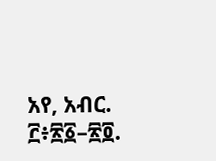አየ, አብር. ፫፥፳፩–፳፬.